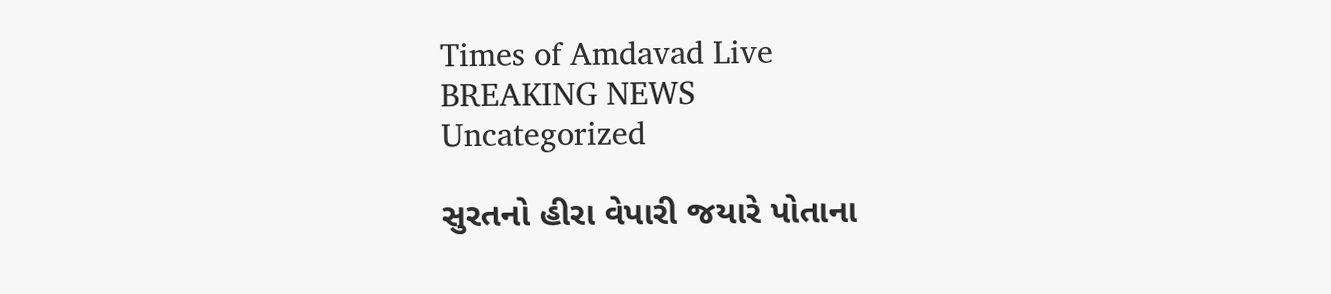Times of Amdavad Live
BREAKING NEWS
Uncategorized

સુરતનો હીરા વેપારી જયારે પોતાના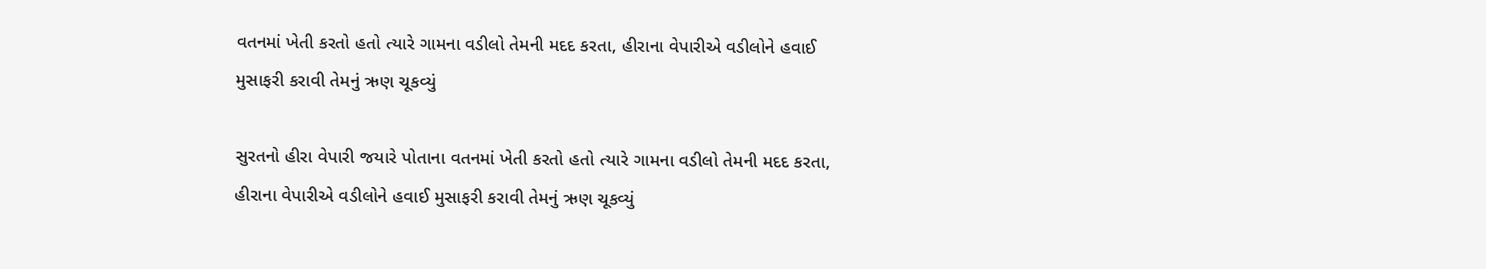વતનમાં ખેતી કરતો હતો ત્યારે ગામના વડીલો તેમની મદદ કરતા, હીરાના વેપારીએ વડીલોને હવાઈ મુસાફરી કરાવી તેમનું ઋણ ચૂકવ્યું

સુરતનો હીરા વેપારી જયારે પોતાના વતનમાં ખેતી કરતો હતો ત્યારે ગામના વડીલો તેમની મદદ કરતા, હીરાના વેપારીએ વડીલોને હવાઈ મુસાફરી કરાવી તેમનું ઋણ ચૂકવ્યું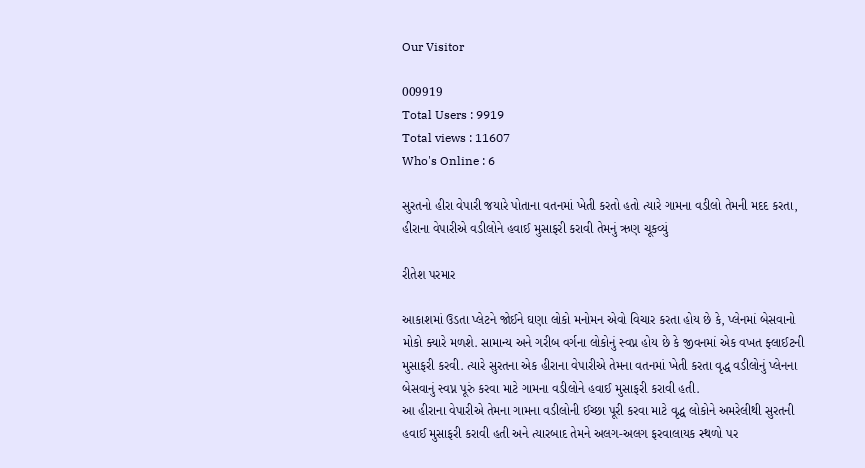Our Visitor

009919
Total Users : 9919
Total views : 11607
Who's Online : 6

સુરતનો હીરા વેપારી જયારે પોતાના વતનમાં ખેતી કરતો હતો ત્યારે ગામના વડીલો તેમની મદદ કરતા, હીરાના વેપારીએ વડીલોને હવાઈ મુસાફરી કરાવી તેમનું ઋણ ચૂકવ્યું

રીતેશ પરમાર

આકાશમાં ઉડતા પ્લેટને જોઈને ઘણા લોકો મનોમન એવો વિચાર કરતા હોય છે કે, પ્લેનમાં બેસવાનો મોકો ક્યારે મળશે. સામાન્ય અને ગરીબ વર્ગના લોકોનું સ્વપ્ન હોય છે કે જીવનમાં એક વખત ફ્લાઈટની મુસાફરી કરવી. ત્યારે સુરતના એક હીરાના વેપારીએ તેમના વતનમાં ખેતી કરતા વૃદ્ધ વડીલોનું પ્લેનના બેસવાનું સ્વપ્ન પૂરું કરવા માટે ગામના વડીલોને હવાઈ મુસાફરી કરાવી હતી.
આ હીરાના વેપારીએ તેમના ગામના વડીલોની ઈચ્છા પૂરી કરવા માટે વૃદ્ધ લોકોને અમરેલીથી સુરતની હવાઈ મુસાફરી કરાવી હતી અને ત્યારબાદ તેમને અલગ-અલગ ફરવાલાયક સ્થળો પર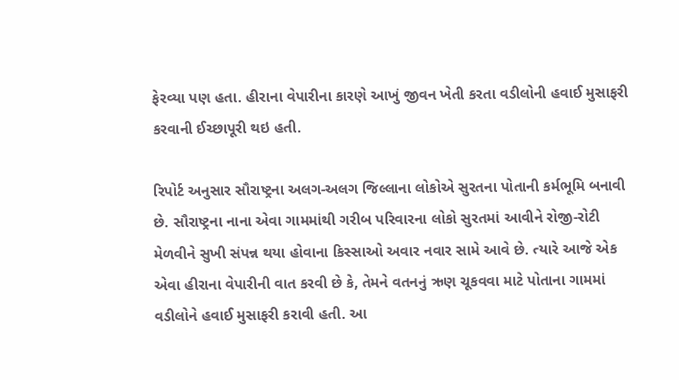ફેરવ્યા પણ હતા. હીરાના વેપારીના કારણે આખું જીવન ખેતી કરતા વડીલોની હવાઈ મુસાફરી કરવાની ઈચ્છાપૂરી થઇ હતી.

રિપોર્ટ અનુસાર સૌરાષ્ટ્રના અલગ-અલગ જિલ્લાના લોકોએ સુરતના પોતાની કર્મભૂમિ બનાવી છે. સૌરાષ્ટ્રના નાના એવા ગામમાંથી ગરીબ પરિવારના લોકો સુરતમાં આવીને રોજી-રોટી મેળવીને સુખી સંપન્ન થયા હોવાના કિસ્સાઓ અવાર નવાર સામે આવે છે. ત્યારે આજે એક એવા હીરાના વેપારીની વાત કરવી છે કે, તેમને વતનનું ઋણ ચૂકવવા માટે પોતાના ગામમાં વડીલોને હવાઈ મુસાફરી કરાવી હતી. આ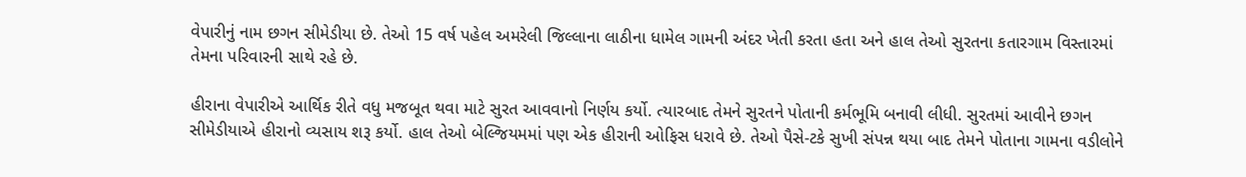વેપારીનું નામ છગન સીમેડીયા છે. તેઓ 15 વર્ષ પહેલ અમરેલી જિલ્લાના લાઠીના ધામેલ ગામની અંદર ખેતી કરતા હતા અને હાલ તેઓ સુરતના કતારગામ વિસ્તારમાં તેમના પરિવારની સાથે રહે છે.

હીરાના વેપારીએ આર્થિક રીતે વધુ મજબૂત થવા માટે સુરત આવવાનો નિર્ણય કર્યો. ત્યારબાદ તેમને સુરતને પોતાની કર્મભૂમિ બનાવી લીધી. સુરતમાં આવીને છગન સીમેડીયાએ હીરાનો વ્યસાય શરૂ કર્યો. હાલ તેઓ બેલ્જિયમમાં પણ એક હીરાની ઓફિસ ધરાવે છે. તેઓ પૈસે-ટકે સુખી સંપન્ન થયા બાદ તેમને પોતાના ગામના વડીલોને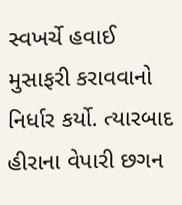સ્વખર્ચે હવાઈ મુસાફરી કરાવવાનો નિર્ધાર કર્યો. ત્યારબાદ હીરાના વેપારી છગન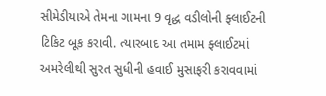સીમેડીયાએ તેમના ગામના 9 વૃદ્ધ વડીલોની ફ્લાઈટની ટિકિટ બૂક કરાવી. ત્યારબાદ આ તમામ ફ્લાઈટમાં અમરેલીથી સુરત સુધીની હવાઈ મુસાફરી કરાવવામાં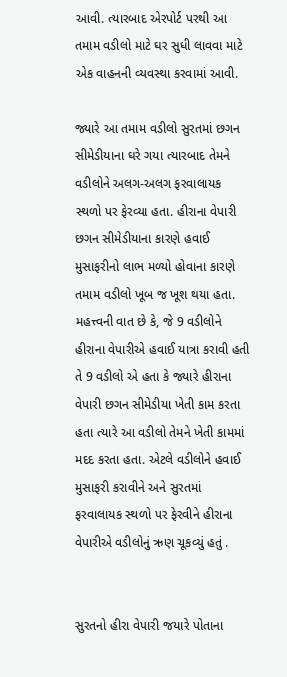આવી. ત્યારબાદ એરપોર્ટ પરથી આ તમામ વડીલો માટે ઘર સુધી લાવવા માટે એક વાહનની વ્યવસ્થા કરવામાં આવી.

જ્યારે આ તમામ વડીલો સુરતમાં છગન સીમેડીયાના ઘરે ગયા ત્યારબાદ તેમને વડીલોને અલગ-અલગ ફરવાલાયક સ્થળો પર ફેરવ્યા હતા. હીરાના વેપારી છગન સીમેડીયાના કારણે હવાઈ મુસાફરીનો લાભ મળ્યો હોવાના કારણે તમામ વડીલો ખૂબ જ ખૂશ થયા હતા. મહત્ત્વની વાત છે કે, જે 9 વડીલોને હીરાના વેપારીએ હવાઈ યાત્રા કરાવી હતી તે 9 વડીલો એ હતા કે જ્યારે હીરાના વેપારી છગન સીમેડીયા ખેતી કામ કરતા હતા ત્યારે આ વડીલો તેમને ખેતી કામમાં મદદ કરતા હતા. એટલે વડીલોને હવાઈ મુસાફરી કરાવીને અને સુરતમાં ફરવાલાયક સ્થળો પર ફેરવીને હીરાના વેપારીએ વડીલોનું ઋણ ચૂકવ્યું હતું .


સુરતનો હીરા વેપારી જયારે પોતાના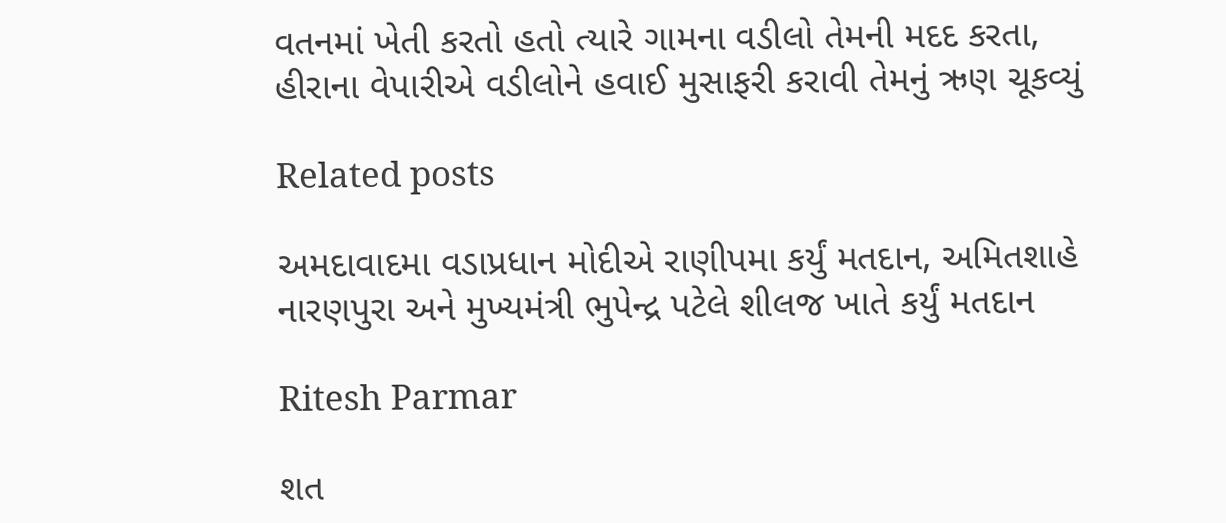વતનમાં ખેતી કરતો હતો ત્યારે ગામના વડીલો તેમની મદદ કરતા, હીરાના વેપારીએ વડીલોને હવાઈ મુસાફરી કરાવી તેમનું ઋણ ચૂકવ્યું

Related posts

અમદાવાદમા વડાપ્રધાન મોદીએ રાણીપમા કર્યું મતદાન, અમિતશાહે નારણપુરા અને મુખ્યમંત્રી ભુપેન્દ્ર પટેલે શીલજ ખાતે કર્યું મતદાન

Ritesh Parmar

શત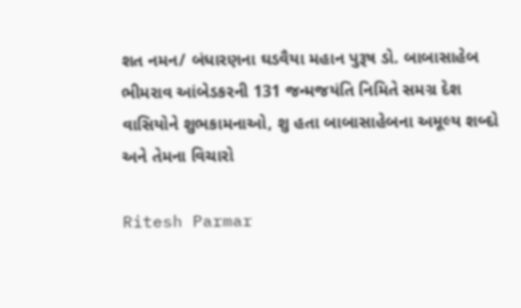શત નમન/ બંધારણના ઘડવૈયા મહાન પુરૂષ ડો. બાબાસાહેબ ભીમરાવ આંબેડકરની 131 જન્મજયંતિ નિમિતે સમગ્ર દેશ વાસિયોને શુભકામનાઓ, શુ હતા બાબાસાહેબના અમૂલ્ય શબ્દો અને તેમના વિચારો

Ritesh Parmar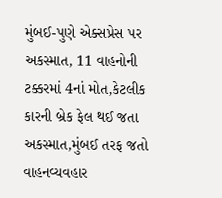મુંબઈ-પુણે એક્સપ્રેસ પર અકસ્માત, 11 વાહનોની ટક્કરમાં 4નાં મોત,કેટલીક કારની બ્રેક ફેલ થઈ જતા અકસ્માત,મુંબઈ તરફ જતો વાહનવ્યવહાર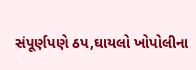સંપૂર્ણપણે ઠપ,ઘાયલો ખોપોલીના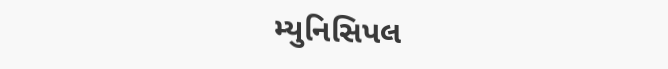મ્યુનિસિપલ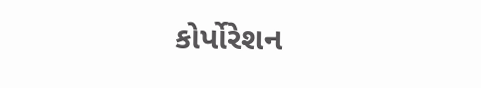કોર્પોરેશન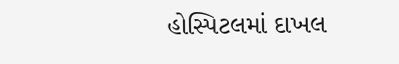હોસ્પિટલમાં દાખલ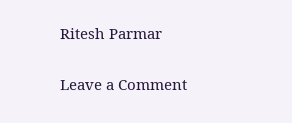Ritesh Parmar

Leave a Comment